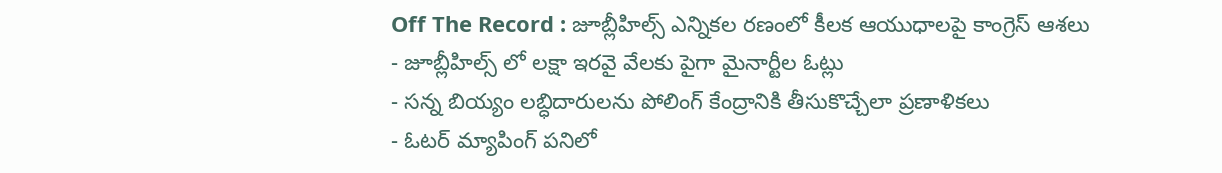Off The Record : జూబ్లీహిల్స్ ఎన్నికల రణంలో కీలక ఆయుధాలపై కాంగ్రెస్ ఆశలు
- జూబ్లీహిల్స్ లో లక్షా ఇరవై వేలకు పైగా మైనార్టీల ఓట్లు
- సన్న బియ్యం లబ్ధిదారులను పోలింగ్ కేంద్రానికి తీసుకొచ్చేలా ప్రణాళికలు
- ఓటర్ మ్యాపింగ్ పనిలో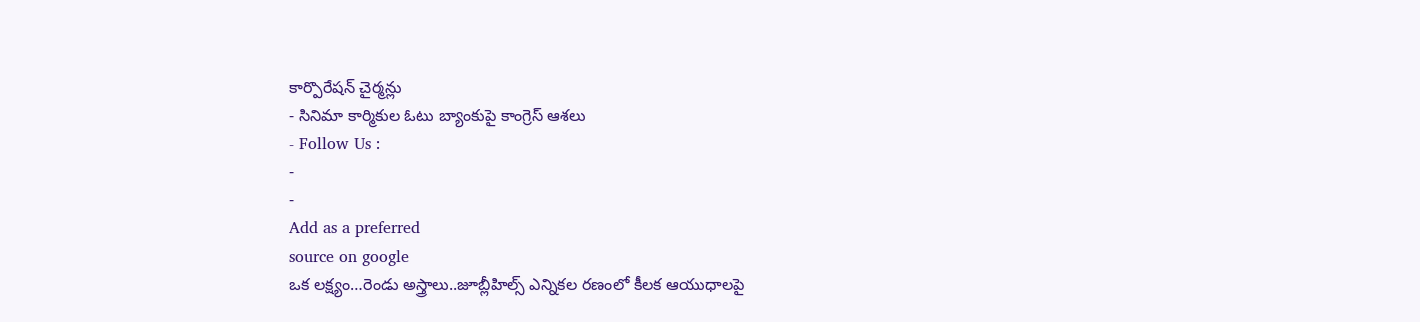కార్పొరేషన్ చైర్మన్లు
- సినిమా కార్మికుల ఓటు బ్యాంకుపై కాంగ్రెస్ ఆశలు
- Follow Us :
-
-
Add as a preferred
source on google
ఒక లక్ష్యం…రెండు అస్త్రాలు..జూబ్లీహిల్స్ ఎన్నికల రణంలో కీలక ఆయుధాలపై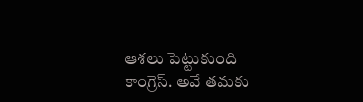ఆశలు పెట్టుకుంది కాంగ్రెస్. అవే తమకు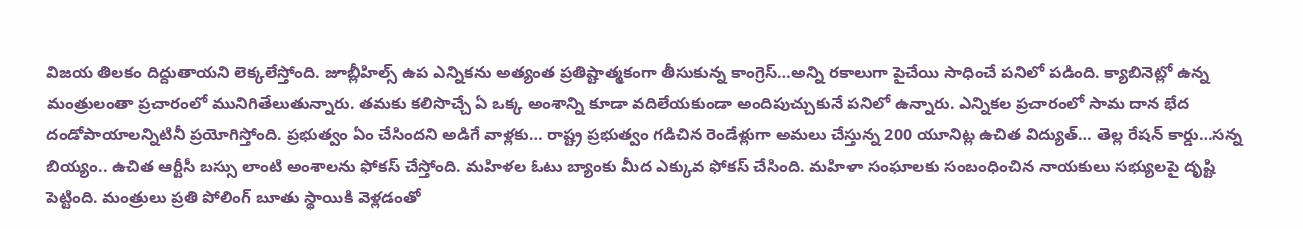విజయ తిలకం దిద్దుతాయని లెక్కలేస్తోంది. జూబ్లీహిల్స్ ఉప ఎన్నికను అత్యంత ప్రతిష్టాత్మకంగా తీసుకున్న కాంగ్రెస్…అన్ని రకాలుగా పైచేయి సాధించే పనిలో పడింది. క్యాబినెట్లో ఉన్న మంత్రులంతా ప్రచారంలో మునిగితేలుతున్నారు. తమకు కలిసొచ్చే ఏ ఒక్క అంశాన్ని కూడా వదిలేయకుండా అందిపుచ్చుకునే పనిలో ఉన్నారు. ఎన్నికల ప్రచారంలో సామ దాన భేద దండోపాయాలన్నిటినీ ప్రయోగిస్తోంది. ప్రభుత్వం ఏం చేసిందని అడిగే వాళ్లకు… రాష్ట్ర ప్రభుత్వం గడిచిన రెండేళ్లుగా అమలు చేస్తున్న 200 యూనిట్ల ఉచిత విద్యుత్… తెల్ల రేషన్ కార్డు…సన్న బియ్యం.. ఉచిత ఆర్టీసీ బస్సు లాంటి అంశాలను ఫోకస్ చేస్తోంది. మహిళల ఓటు బ్యాంకు మీద ఎక్కువ ఫోకస్ చేసింది. మహిళా సంఘాలకు సంబంధించిన నాయకులు సభ్యులపై దృష్టి పెట్టింది. మంత్రులు ప్రతి పోలింగ్ బూతు స్థాయికి వెళ్లడంతో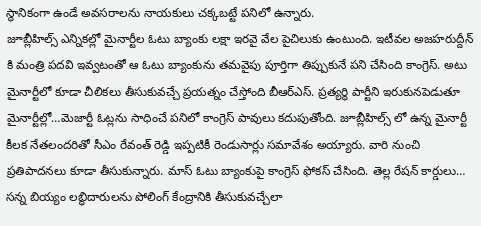స్థానికంగా ఉండే అవసరాలను నాయకులు చక్కబట్టే పనిలో ఉన్నారు.
జూబ్లీహిల్స్ ఎన్నికల్లో మైనార్టీల ఓటు బ్యాంకు లక్షా ఇరవై వేల పైచిలుకు ఉంటుంది. ఇటీవల అజహరుద్దీన్ కి మంత్రి పదవి ఇవ్వటంతో ఆ ఓటు బ్యాంకును తమవైపు పూర్తిగా తిప్పుకునే పని చేసింది కాంగ్రెస్. అటు మైనార్టీలో కూడా చీలికలు తీసుకువచ్చే ప్రయత్నం చేస్తోంది బీఆర్ఎస్. ప్రత్యర్థి పార్టీని ఇరుకునపెడుతూ మైనార్టీల్లో…మెజార్టీ ఓట్లను సాధించే పనిలో కాంగ్రెస్ పావులు కదుపుతోంది. జూబ్లీహిల్స్ లో ఉన్న మైనార్టీ కీలక నేతలందరితో సీఎం రేవంత్ రెడ్డి ఇప్పటికీ రెండుసార్లు సమావేశం అయ్యారు. వారి నుంచి ప్రతిపాదనలు కూడా తీసుకున్నారు. మాస్ ఓటు బ్యాంకుపై కాంగ్రెస్ ఫోకస్ చేసింది. తెల్ల రేషన్ కార్డులు… సన్న బియ్యం లబ్ధిదారులను పోలింగ్ కేంద్రానికి తీసుకువచ్చేలా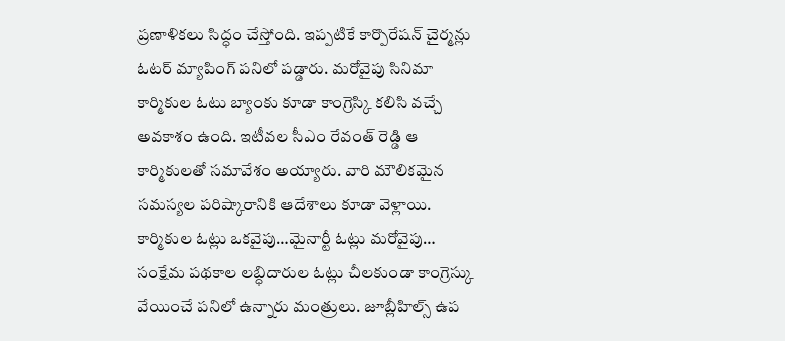ప్రణాళికలు సిద్ధం చేస్తోంది. ఇప్పటికే కార్పొరేషన్ చైర్మన్లు ఓటర్ మ్యాపింగ్ పనిలో పడ్డారు. మరోవైపు సినిమా కార్మికుల ఓటు బ్యాంకు కూడా కాంగ్రెస్కి కలిసి వచ్చే అవకాశం ఉంది. ఇటీవల సీఎం రేవంత్ రెడ్డి ఆ కార్మికులతో సమావేశం అయ్యారు. వారి మౌలికమైన సమస్యల పరిష్కారానికి ఆదేశాలు కూడా వెళ్లాయి. కార్మికుల ఓట్లు ఒకవైపు…మైనార్టీ ఓట్లు మరోవైపు… సంక్షేమ పథకాల లబ్ధిదారుల ఓట్లు చీలకుండా కాంగ్రెస్కు వేయించే పనిలో ఉన్నారు మంత్రులు. జూబ్లీహిల్స్ ఉప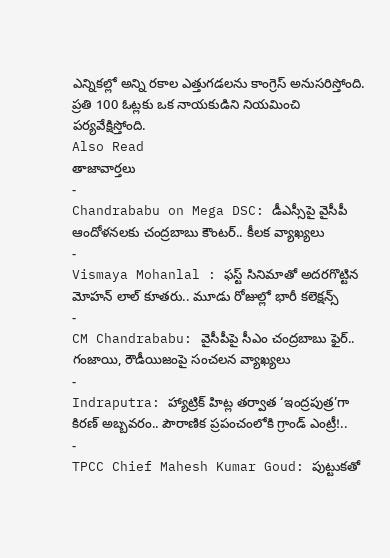ఎన్నికల్లో అన్ని రకాల ఎత్తుగడలను కాంగ్రెస్ అనుసరిస్తోంది. ప్రతి 100 ఓట్లకు ఒక నాయకుడిని నియమించి పర్యవేక్షిస్తోంది.
Also Read
తాజావార్తలు
-
Chandrababu on Mega DSC: డీఎస్సీపై వైసీపీ ఆందోళనలకు చంద్రబాబు కౌంటర్.. కీలక వ్యాఖ్యలు
-
Vismaya Mohanlal : ఫస్ట్ సినిమాతో అదరగొట్టిన మోహన్ లాల్ కూతరు.. మూడు రోజుల్లో భారీ కలెక్షన్స్
-
CM Chandrababu: వైసీపీపై సీఎం చంద్రబాబు ఫైర్.. గంజాయి, రౌడీయిజంపై సంచలన వ్యాఖ్యలు
-
Indraputra: హ్యాట్రిక్ హిట్ల తర్వాత ‘ఇంద్రపుత్ర’గా కిరణ్ అబ్బవరం.. పౌరాణిక ప్రపంచంలోకి గ్రాండ్ ఎంట్రీ!..
-
TPCC Chief Mahesh Kumar Goud: పుట్టుకతో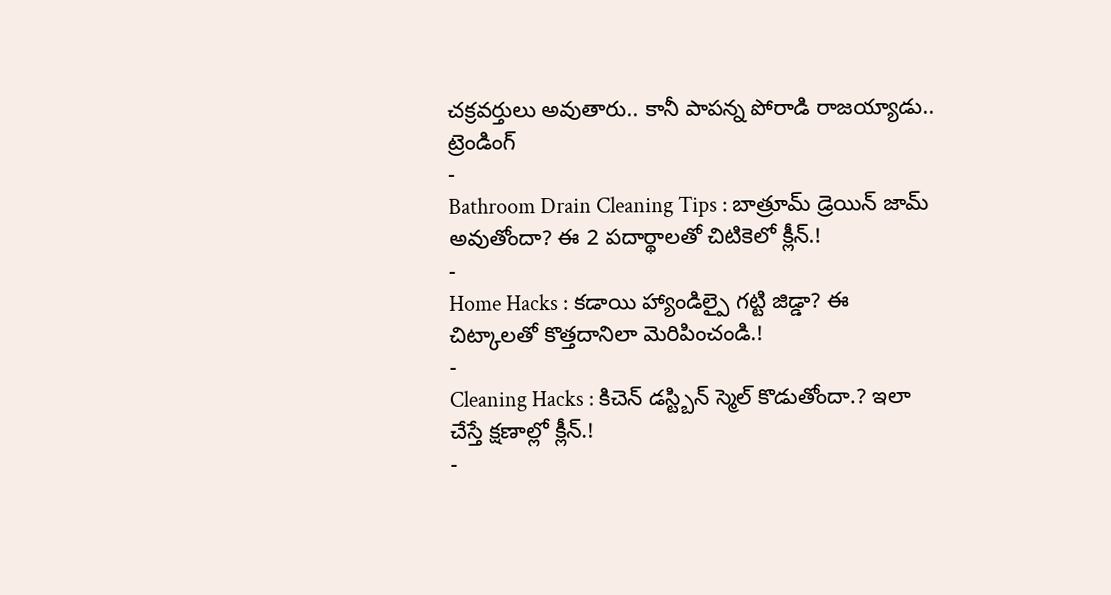చక్రవర్తులు అవుతారు.. కానీ పాపన్న పోరాడి రాజయ్యాడు..
ట్రెండింగ్
-
Bathroom Drain Cleaning Tips : బాత్రూమ్ డ్రెయిన్ జామ్ అవుతోందా? ఈ 2 పదార్థాలతో చిటికెలో క్లీన్.!
-
Home Hacks : కడాయి హ్యాండిల్పై గట్టి జిడ్డా? ఈ చిట్కాలతో కొత్తదానిలా మెరిపించండి.!
-
Cleaning Hacks : కిచెన్ డస్ట్బిన్ స్మెల్ కొడుతోందా.? ఇలా చేస్తే క్షణాల్లో క్లీన్.!
-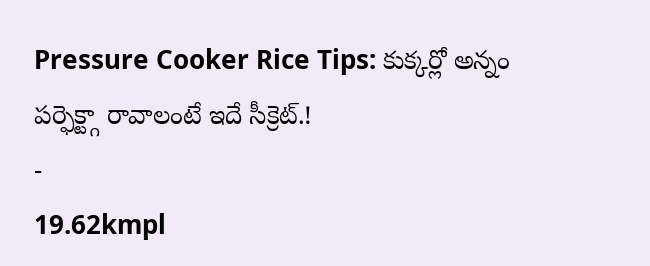Pressure Cooker Rice Tips: కుక్కర్లో అన్నం పర్ఫెక్ట్గా రావాలంటే ఇదే సీక్రెట్.!
-
19.62kmpl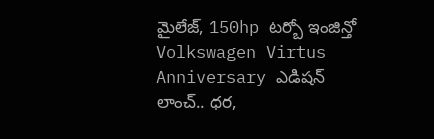మైలేజ్, 150hp టర్బో ఇంజిన్తో Volkswagen Virtus Anniversary ఎడిషన్ లాంచ్.. ధర,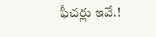ఫీచర్లు ఇవే.!